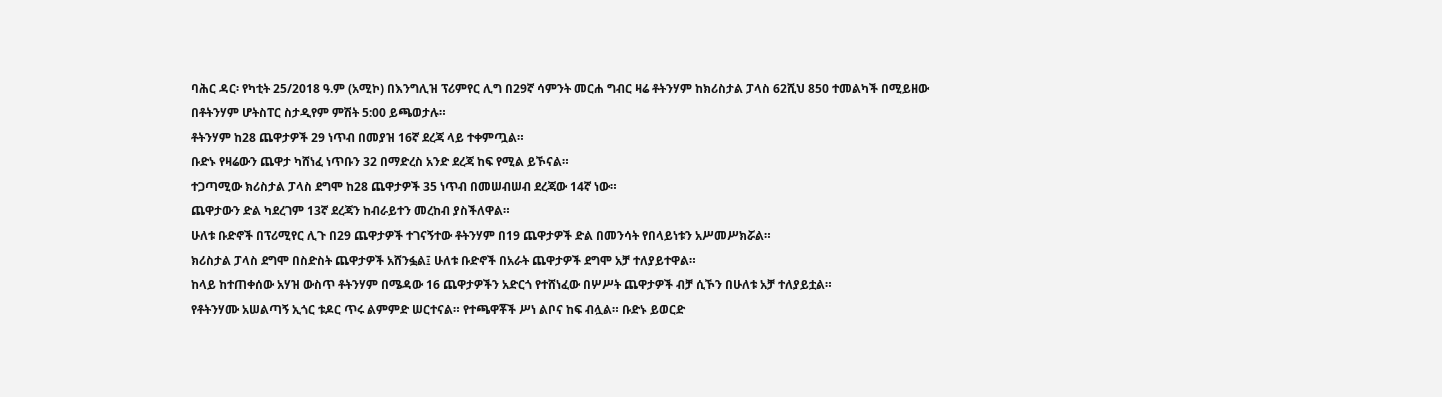ባሕር ዳር፡ የካቲት 25/2018 ዓ.ም (አሚኮ) በእንግሊዝ ፕሪምየር ሊግ በ29ኛ ሳምንት መርሐ ግብር ዛሬ ቶትንሃም ከክሪስታል ፓላስ 62ሺህ 850 ተመልካች በሚይዘው በቶትንሃም ሆትስፐር ስታዲየም ምሽት 5:00 ይጫወታሉ።
ቶትንሃም ከ28 ጨዋታዎች 29 ነጥብ በመያዝ 16ኛ ደረጃ ላይ ተቀምጧል።
ቡድኑ የዛሬውን ጨዋታ ካሸነፈ ነጥቡን 32 በማድረስ አንድ ደረጃ ከፍ የሚል ይኾናል።
ተጋጣሚው ክሪስታል ፓላስ ደግሞ ከ28 ጨዋታዎች 35 ነጥብ በመሠብሠብ ደረጃው 14ኛ ነው።
ጨዋታውን ድል ካደረገም 13ኛ ደረጃን ከብራይተን መረከብ ያስችለዋል።
ሁለቱ ቡድኖች በፕሪሚየር ሊጉ በ29 ጨዋታዎች ተገናኝተው ቶትንሃም በ19 ጨዋታዎች ድል በመንሳት የበላይነቱን አሥመሥክሯል።
ክሪስታል ፓላስ ደግሞ በስድስት ጨዋታዎች አሸንፏል፤ ሁለቱ ቡድኖች በአራት ጨዋታዎች ደግሞ አቻ ተለያይተዋል።
ከላይ ከተጠቀሰው አሃዝ ውስጥ ቶትንሃም በሜዳው 16 ጨዋታዎችን አድርጎ የተሸነፈው በሦሥት ጨዋታዎች ብቻ ሲኾን በሁለቱ አቻ ተለያይቷል።
የቶትንሃሙ አሠልጣኝ ኢጎር ቱዶር ጥሩ ልምምድ ሠርተናል። የተጫዋቾች ሥነ ልቦና ከፍ ብሏል። ቡድኑ ይወርድ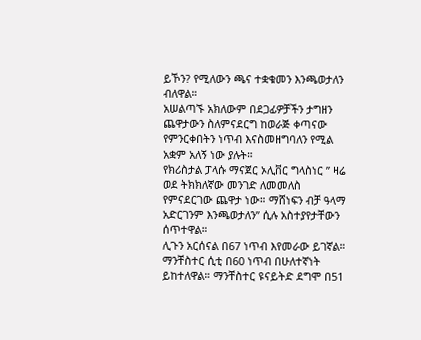ይኾን? የሚለውን ጫና ተቋቁመን እንጫወታለን ብለዋል።
አሠልጣኙ አክለውም በደጋፊዎቻችን ታግዘን ጨዋታውን ስለምናደርግ ከወራጅ ቀጣናው የምንርቀበትን ነጥብ እናስመዘግባለን የሚል አቋም አለኝ ነው ያሉት።
የክሪስታል ፓላሱ ማናጀር ኦሊቨር ግላስነር ” ዛሬ ወደ ትክክለኛው መንገድ ለመመለስ የምናደርገው ጨዋታ ነው። ማሸነፍን ብቻ ዓላማ አድርገንም እንጫወታለን” ሲሉ አስተያየታቸውን ሰጥተዋል።
ሊጉን አርሰናል በ67 ነጥብ እየመራው ይገኛል። ማንቸስተር ሲቲ በ60 ነጥብ በሁለተኛነት ይከተለዋል። ማንቸስተር ዩናይትድ ደግሞ በ51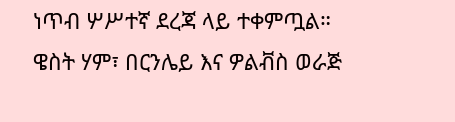ነጥብ ሦሥተኛ ደረጃ ላይ ተቀምጧል።
ዌስት ሃም፣ በርንሌይ እና ዎልቭስ ወራጅ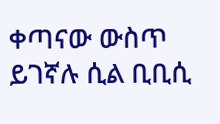ቀጣናው ውስጥ ይገኛሉ ሲል ቢቢሲ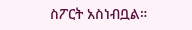ስፖርት አስነብቧል።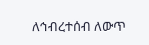ለኅብረተሰብ ለውጥ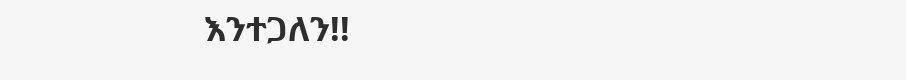እንተጋለን!!